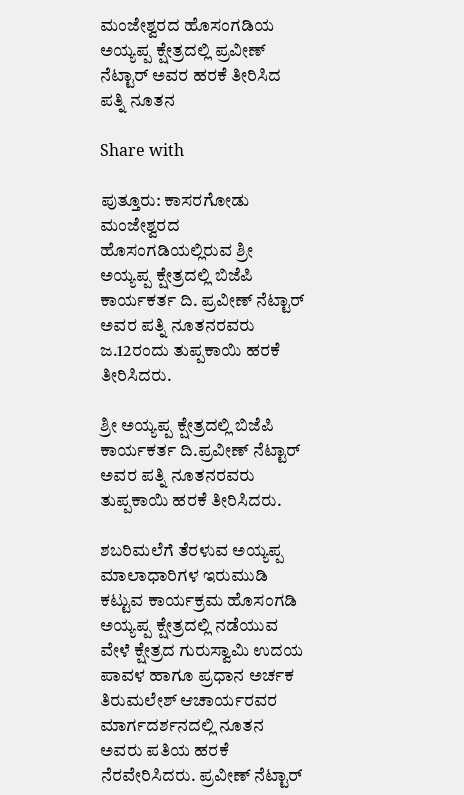ಮಂಜೇಶ್ವರದ ಹೊಸಂಗಡಿಯ ಅಯ್ಯಪ್ಪ ಕ್ಷೇತ್ರದಲ್ಲಿ ಪ್ರವೀಣ್ ನೆಟ್ಟಾರ್ ಅವರ ಹರಕೆ ತೀರಿಸಿದ ಪತ್ನಿ‌ ನೂತನ

Share with

ಪುತ್ತೂರು: ಕಾಸರಗೋಡು ಮಂಜೇಶ್ವರದ ಹೊಸಂಗಡಿಯಲ್ಲಿರುವ ಶ್ರೀ ಅಯ್ಯಪ್ಪ ಕ್ಷೇತ್ರದಲ್ಲಿ ಬಿಜೆಪಿ ಕಾರ್ಯಕರ್ತ ದಿ. ಪ್ರವೀಣ್ ನೆಟ್ಟಾರ್ ಅವರ ಪತ್ನಿ ನೂತನರವರು ಜ.12ರಂದು ತುಪ್ಪಕಾಯಿ ಹರಕೆ ತೀರಿಸಿದರು.

ಶ್ರೀ ಅಯ್ಯಪ್ಪ ಕ್ಷೇತ್ರದಲ್ಲಿ ಬಿಜೆಪಿ ಕಾರ್ಯಕರ್ತ ದಿ.ಪ್ರವೀಣ್ ನೆಟ್ಟಾರ್ ಅವರ ಪತ್ನಿ ನೂತನರವರು ತುಪ್ಪಕಾಯಿ ಹರಕೆ ತೀರಿಸಿದರು.

ಶಬರಿಮಲೆಗೆ ತೆರಳುವ ಅಯ್ಯಪ್ಪ ಮಾಲಾಧಾರಿಗಳ‌ ಇರುಮುಡಿ ಕಟ್ಟುವ ಕಾರ್ಯಕ್ರಮ ಹೊಸಂಗಡಿ ಅಯ್ಯಪ್ಪ ಕ್ಷೇತ್ರದಲ್ಲಿ ನಡೆಯುವ ವೇಳೆ ಕ್ಷೇತ್ರದ ಗುರುಸ್ವಾಮಿ ಉದಯ ಪಾವಳ ಹಾಗೂ ಪ್ರಧಾನ ಅರ್ಚಕ ತಿರುಮಲೇಶ್ ಆಚಾರ್ಯರವರ ಮಾರ್ಗದರ್ಶನದಲ್ಲಿ ನೂತನ ಅವರು ಪತಿಯ ಹರಕೆ ನೆರವೇರಿಸಿದರು. ಪ್ರವೀಣ್ ನೆಟ್ಟಾರ್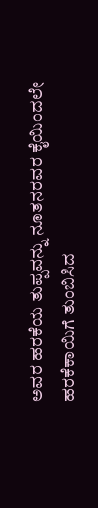ಅವರ ಹರಕೆಯ ತುಪ್ಪವನ್ನು ನೂತನರವರ ಕೈಯಿಂದಲೇ ಹರಕೆಕಾಯಿಗೆ ತುಂಬಿಸಿದ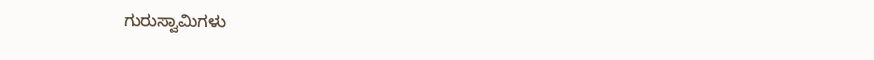ಗುರುಸ್ವಾಮಿಗಳು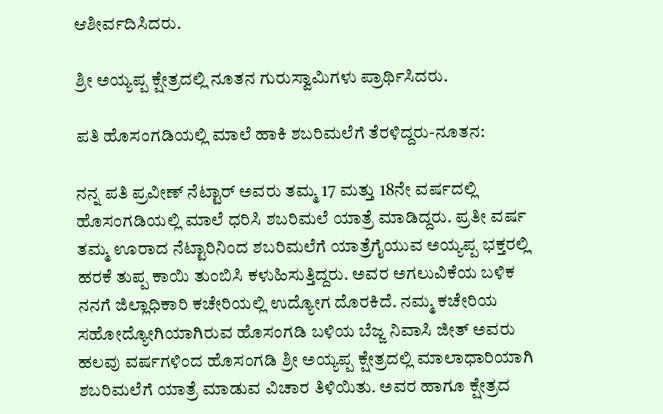ಆಶೀರ್ವದಿಸಿದರು.

ಶ್ರೀ ಅಯ್ಯಪ್ಪ ಕ್ಷೇತ್ರದಲ್ಲಿ ನೂತನ ಗುರುಸ್ವಾಮಿಗಳು ಪ್ರಾರ್ಥಿಸಿದರು.

ಪತಿ ಹೊಸಂಗಡಿಯಲ್ಲಿ ಮಾಲೆ ಹಾಕಿ ಶಬರಿಮಲೆಗೆ ತೆರಳಿದ್ದರು-ನೂತನ:

ನನ್ನ ಪತಿ ಪ್ರವೀಣ್ ನೆಟ್ಟಾರ್ ಅವರು ತಮ್ಮ 17 ಮತ್ತು 18ನೇ ವರ್ಷದಲ್ಲಿ ಹೊಸಂಗಡಿಯಲ್ಲಿ ಮಾಲೆ ಧರಿಸಿ ಶಬರಿಮಲೆ ಯಾತ್ರೆ ಮಾಡಿದ್ದರು. ಪ್ರತೀ ವರ್ಷ ತಮ್ಮ ಊರಾದ ನೆಟ್ಟಾರಿನಿಂದ ಶಬರಿಮಲೆಗೆ ಯಾತ್ರೆಗೈಯುವ ಅಯ್ಯಪ್ಪ ಭಕ್ತರಲ್ಲಿ ಹರಕೆ ತುಪ್ಪ ಕಾಯಿ ತುಂಬಿಸಿ ಕಳುಹಿಸುತ್ತಿದ್ದರು. ಅವರ ಅಗಲುವಿಕೆಯ ಬಳಿಕ ನನಗೆ ಜಿಲ್ಲಾಧಿಕಾರಿ ಕಚೇರಿಯಲ್ಲಿ ಉದ್ಯೋಗ ದೊರಕಿದೆ. ನಮ್ಮ ಕಚೇರಿಯ ಸಹೋದ್ಯೋಗಿಯಾಗಿರುವ ಹೊಸಂಗಡಿ ಬಳಿಯ ಬೆಜ್ಜ ನಿವಾಸಿ ಜೀತ್ ಅವರು ಹಲವು ವರ್ಷಗಳಿಂದ ಹೊಸಂಗಡಿ ಶ್ರೀ ಅಯ್ಯಪ್ಪ ಕ್ಷೇತ್ರದಲ್ಲಿ ಮಾಲಾಧಾರಿಯಾಗಿ ಶಬರಿಮಲೆಗೆ ಯಾತ್ರೆ ಮಾಡುವ ವಿಚಾರ ತಿಳಿಯಿತು. ಅವರ ಹಾಗೂ ಕ್ಷೇತ್ರದ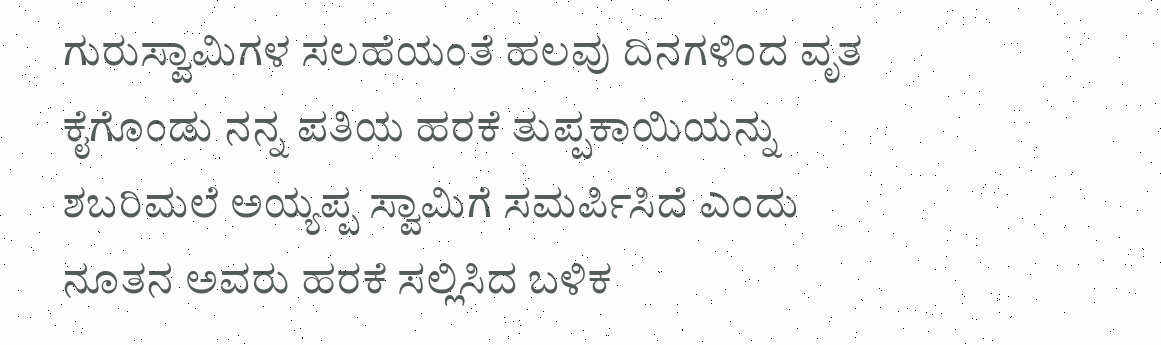ಗುರುಸ್ವಾಮಿಗಳ ಸಲಹೆಯಂತೆ ಹಲವು ದಿನಗಳಿಂದ ವೃತ ಕೈಗೊಂಡು ನನ್ನ ಪತಿಯ ಹರಕೆ ತುಪ್ಪಕಾಯಿಯನ್ನು ಶಬರಿಮಲೆ ಅಯ್ಯಪ್ಪ ಸ್ವಾಮಿಗೆ ಸಮರ್ಪಿಸಿದೆ ಎಂದು ನೂತನ ಅವರು ಹರಕೆ ಸಲ್ಲಿಸಿದ ಬಳಿಕ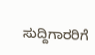ಸುದ್ದಿಗಾರರಿಗೆ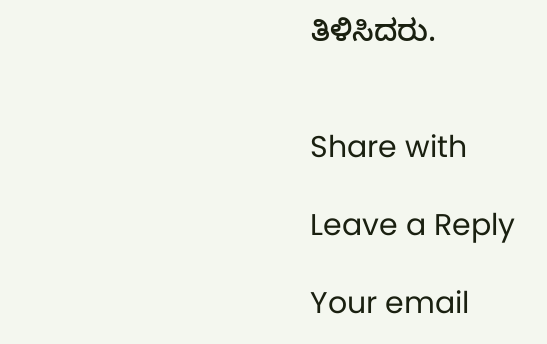ತಿಳಿಸಿದರು.


Share with

Leave a Reply

Your email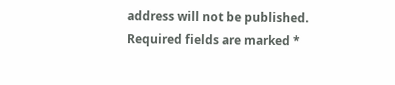address will not be published. Required fields are marked *